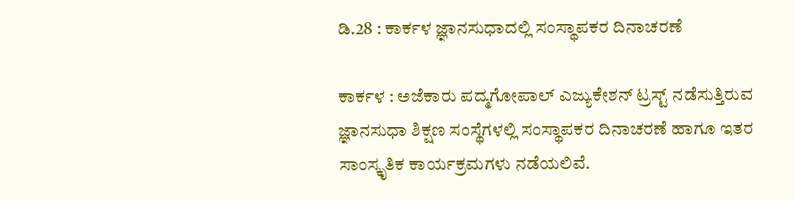ಡಿ.28 : ಕಾರ್ಕಳ ಜ್ಞಾನಸುಧಾದಲ್ಲಿ ಸಂಸ್ಥಾಪಕರ ದಿನಾಚರಣೆ

ಕಾರ್ಕಳ : ಅಜೆಕಾರು ಪದ್ಮಗೋಪಾಲ್‌ ಎಜ್ಯುಕೇಶನ್‌ ಟ್ರಸ್ಟ್ ನಡೆಸುತ್ತಿರುವ ಜ್ಞಾನಸುಧಾ ಶಿಕ್ಷಣ ಸಂಸ್ಥೆಗಳಲ್ಲಿ ಸಂಸ್ಥಾಪಕರ ದಿನಾಚರಣೆ ಹಾಗೂ ಇತರ ಸಾಂಸ್ಕೃತಿಕ ಕಾರ್ಯಕ್ರಮಗಳು ನಡೆಯಲಿವೆ.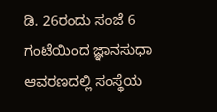ಡಿ. 26ರಂದು ಸಂಜೆ 6 ಗಂಟೆಯಿಂದ ಜ್ಞಾನಸುಧಾ ಆವರಣದಲ್ಲಿ ಸಂಸ್ಥೆಯ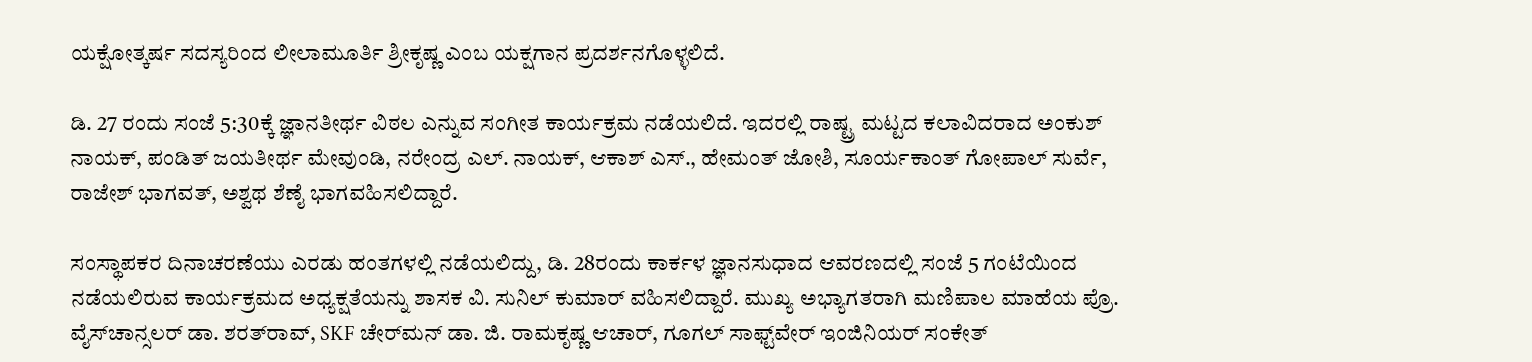ಯಕ್ಷೋತ್ಕರ್ಷ ಸದಸ್ಯರಿಂದ ಲೀಲಾಮೂರ್ತಿ ಶ್ರೀಕೃಷ್ಣ ಎಂಬ ಯಕ್ಷಗಾನ ಪ್ರದರ್ಶನಗೊಳ್ಳಲಿದೆ.

ಡಿ. 27 ರಂದು ಸಂಜೆ 5:30ಕ್ಕೆ ಜ್ಞಾನತೀರ್ಥ ವಿಠಲ ಎನ್ನುವ ಸಂಗೀತ ಕಾರ್ಯಕ್ರಮ ನಡೆಯಲಿದೆ. ಇದರಲ್ಲಿ ರಾಷ್ಟ್ರ ಮಟ್ಟದ ಕಲಾವಿದರಾದ ಅಂಕುಶ್ ನಾಯಕ್, ಪಂಡಿತ್‌ ಜಯತೀರ್ಥ ಮೇವುಂಡಿ, ನರೇಂದ್ರ ಎಲ್. ನಾಯಕ್, ಆಕಾಶ್‌ ಎಸ್., ಹೇಮಂತ್ ಜೋಶಿ, ಸೂರ್ಯಕಾಂತ್‌ ಗೋಪಾಲ್ ಸುರ್ವೆ, ರಾಜೇಶ್ ಭಾಗವತ್, ಅಶ್ವಥ ಶೆಣೈ ಭಾಗವಹಿಸಲಿದ್ದಾರೆ.

ಸಂಸ್ಥಾಪಕರ ದಿನಾಚರಣೆಯು ಎರಡು ಹಂತಗಳಲ್ಲಿ ನಡೆಯಲಿದ್ದು, ಡಿ. 28ರಂದು ಕಾರ್ಕಳ ಜ್ಞಾನಸುಧಾದ ಆವರಣದಲ್ಲಿ ಸಂಜೆ 5 ಗಂಟೆಯಿಂದ ನಡೆಯಲಿರುವ ಕಾರ್ಯಕ್ರಮದ ಅಧ್ಯಕ್ಷತೆಯನ್ನು ಶಾಸಕ ವಿ. ಸುನಿಲ್ ಕುಮಾರ್‌ ವಹಿಸಲಿದ್ದಾರೆ. ಮುಖ್ಯ ಅಭ್ಯಾಗತರಾಗಿ ಮಣಿಪಾಲ ಮಾಹೆಯ ಪ್ರೊ. ವೈಸ್‌ಚಾನ್ಸಲರ್ ಡಾ. ಶರತ್‌ರಾವ್, SKF ಚೇರ್‌ಮನ್‌ ಡಾ. ಜಿ. ರಾಮಕೃಷ್ಣ ಆಚಾರ್, ಗೂಗಲ್‌ ಸಾಫ್ಟ್‌ವೇರ್‌ ಇಂಜಿನಿಯರ್ ಸಂಕೇತ್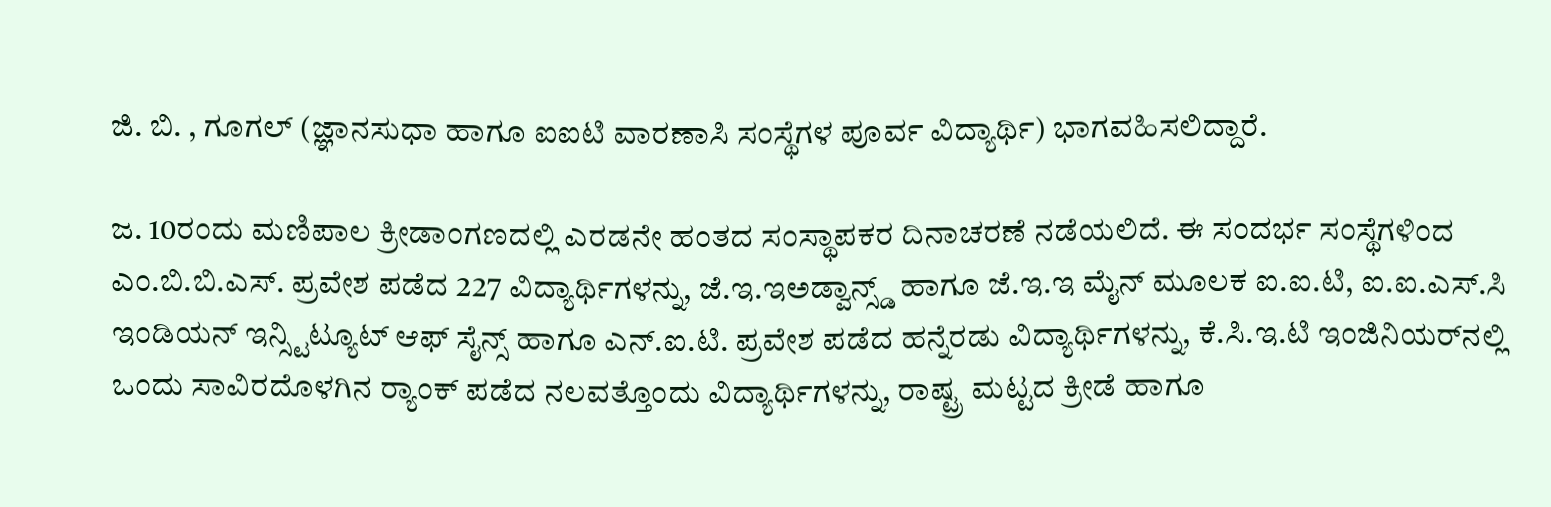ಜಿ. ಬಿ. , ಗೂಗಲ್ (ಜ್ಞಾನಸುಧಾ ಹಾಗೂ ಐಐಟಿ ವಾರಣಾಸಿ ಸಂಸ್ಥೆಗಳ ಪೂರ್ವ ವಿದ್ಯಾರ್ಥಿ) ಭಾಗವಹಿಸಲಿದ್ದಾರೆ.

ಜ. 10ರಂದು ಮಣಿಪಾಲ ಕ್ರೀಡಾಂಗಣದಲ್ಲಿ ಎರಡನೇ ಹಂತದ ಸಂಸ್ಥಾಪಕರ ದಿನಾಚರಣೆ ನಡೆಯಲಿದೆ. ಈ ಸಂದರ್ಭ ಸಂಸ್ಥೆಗಳಿಂದ ಎಂ.ಬಿ.ಬಿ.ಎಸ್. ಪ್ರವೇಶ ಪಡೆದ 227 ವಿದ್ಯಾರ್ಥಿಗಳನ್ನು, ಜೆ.ಇ.ಇಅಡ್ವಾನ್ಸ್ಡ್‌ ಹಾಗೂ ಜೆ.ಇ.ಇ ಮೈನ್ ಮೂಲಕ ಐ.ಐ.ಟಿ, ಐ.ಐ.ಎಸ್.ಸಿ ಇಂಡಿಯನ್‌ ಇನ್ಸ್ಟಿಟ್ಯೂಟ್‌ ಆಫ್ ಸೈನ್ಸ್ ಹಾಗೂ ಎನ್.ಐ.ಟಿ. ಪ್ರವೇಶ ಪಡೆದ ಹನ್ನೆರಡು ವಿದ್ಯಾರ್ಥಿಗಳನ್ನು, ಕೆ.ಸಿ.ಇ.ಟಿ ಇಂಜಿನಿಯರ್‌ನಲ್ಲಿ ಒಂದು ಸಾವಿರದೊಳಗಿನ ರ‍್ಯಾಂಕ್ ಪಡೆದ ನಲವತ್ತೊಂದು ವಿದ್ಯಾರ್ಥಿಗಳನ್ನು, ರಾಷ್ಟ್ರ ಮಟ್ಟದ ಕ್ರೀಡೆ ಹಾಗೂ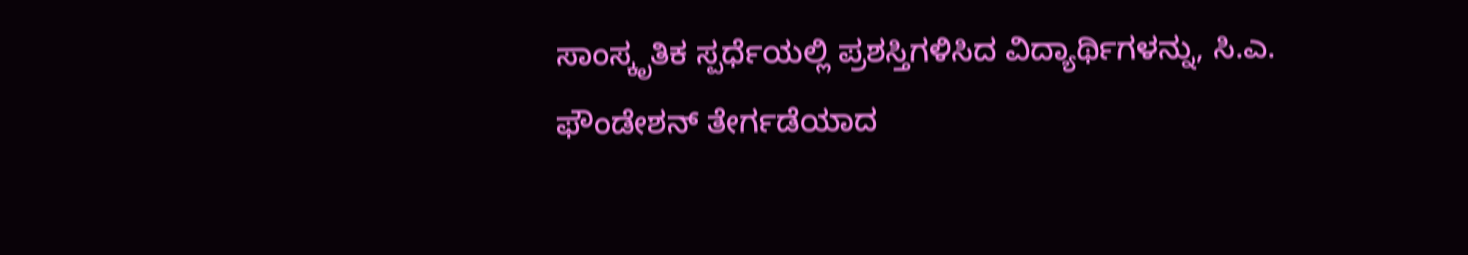ಸಾಂಸ್ಕೃತಿಕ ಸ್ಪರ್ಧೆಯಲ್ಲಿ ಪ್ರಶಸ್ತಿಗಳಿಸಿದ ವಿದ್ಯಾರ್ಥಿಗಳನ್ನು, ಸಿ.ಎ. ಫೌಂಡೇಶನ್‌ ತೇರ್ಗಡೆಯಾದ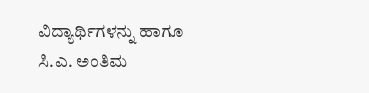ವಿದ್ಯಾರ್ಥಿಗಳನ್ನು ಹಾಗೂ ಸಿ.ಎ. ಅಂತಿಮ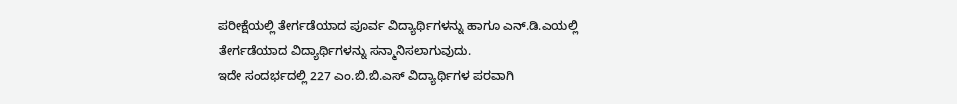ಪರೀಕ್ಷೆಯಲ್ಲಿ ತೇರ್ಗಡೆಯಾದ ಪೂರ್ವ ವಿದ್ಯಾರ್ಥಿಗಳನ್ನು ಹಾಗೂ ಎನ್.ಡಿ.ಎಯಲ್ಲಿ ತೇರ್ಗಡೆಯಾದ ವಿದ್ಯಾರ್ಥಿಗಳನ್ನು ಸನ್ಮಾನಿಸಲಾಗುವುದು.
ಇದೇ ಸಂದರ್ಭದಲ್ಲಿ 227 ಎಂ.ಬಿ.ಬಿ.ಎಸ್ ವಿದ್ಯಾರ್ಥಿಗಳ ಪರವಾಗಿ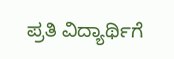ಪ್ರತಿ ವಿದ್ಯಾರ್ಥಿಗೆ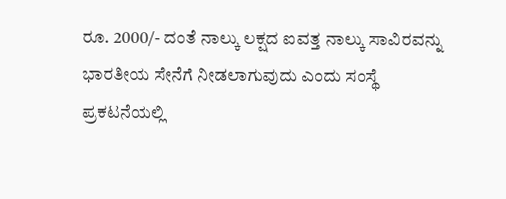ರೂ. 2000/- ದಂತೆ ನಾಲ್ಕು ಲಕ್ಷದ ಐವತ್ತ ನಾಲ್ಕು ಸಾವಿರವನ್ನು ಭಾರತೀಯ ಸೇನೆಗೆ ನೀಡಲಾಗುವುದು ಎಂದು ಸಂಸ್ಥೆ ಪ್ರಕಟನೆಯಲ್ಲಿ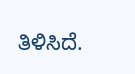ತಿಳಿಸಿದೆ.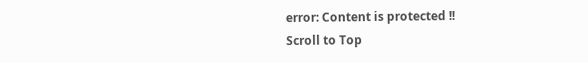error: Content is protected !!
Scroll to Top